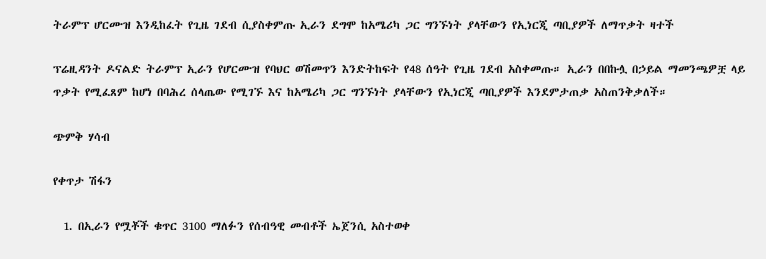ትራምፕ ሆርሙዝ እንዲከፈት የጊዜ ገደብ ሲያስቀምጡ ኢራን ደግሞ ከአሜሪካ ጋር ግንኙነት ያላቸውን የኢነርጂ ጣቢያዎች ለማጥቃት ዛተች

ፕሬዚዳንት ዶናልድ ትራምፕ ኢራን የሆርሙዝ የባህር ወሽመጥን እንድትከፍት የ48 ሰዓት የጊዜ ገደብ አስቀመጡ። ኢራን በበኩሏ በኃይል ማመንጫዎቿ ላይ ጥቃት የሚፈጸም ከሆነ በባሕረ ሰላጤው የሚገኙ እና ከአሜሪካ ጋር ግንኙነት ያላቸውን የኢነርጂ ጣቢያዎች እንደምታጠቃ አስጠንቅቃለች።

ጭምቅ ሃሳብ

የቀጥታ ሽፋን

  1. በኢራን የሟቾች ቁጥር 3100 ማለፉን የሰብዓዊ መብቶች ኤጀንሲ አስተወቀ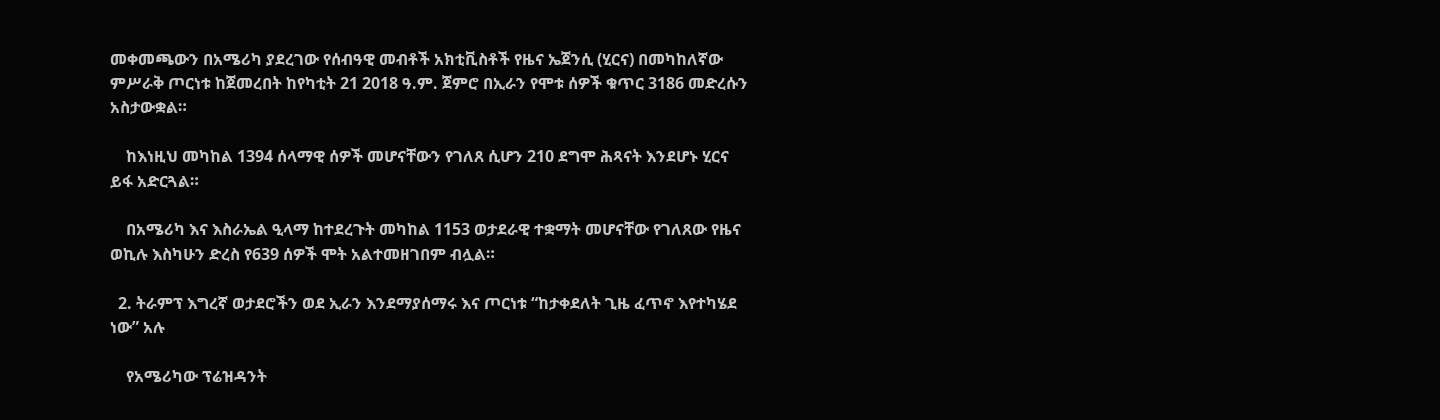መቀመጫውን በአሜሪካ ያደረገው የሰብዓዊ መብቶች አክቲቪስቶች የዜና ኤጀንሲ (ሂርና) በመካከለኛው ምሥራቅ ጦርነቱ ከጀመረበት ከየካቲት 21 2018 ዓ.ም. ጀምሮ በኢራን የሞቱ ሰዎች ቁጥር 3186 መድረሱን አስታውቋል።

    ከእነዚህ መካከል 1394 ሰላማዊ ሰዎች መሆናቸውን የገለጸ ሲሆን 210 ደግሞ ሕጻናት እንደሆኑ ሂርና ይፋ አድርጓል።

    በአሜሪካ እና እስራኤል ዒላማ ከተደረጉት መካከል 1153 ወታደራዊ ተቋማት መሆናቸው የገለጸው የዜና ወኪሉ እስካሁን ድረስ የ639 ሰዎች ሞት አልተመዘገበም ብሏል።

  2. ትራምፕ እግረኛ ወታደሮችን ወደ ኢራን እንደማያሰማሩ እና ጦርነቱ “ከታቀደለት ጊዜ ፈጥኖ እየተካሄደ ነው” አሉ

    የአሜሪካው ፕሬዝዳንት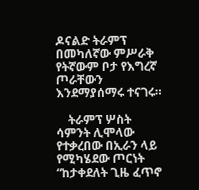ዶናልድ ትራምፕ በመካለኛው ምሥራቅ የትኛውም ቦታ የእግረኛ ጦራቸውን እንደማያሰማሩ ተናገሩ።

    ትራምፕ ሦስት ሳምንት ሊሞላው የተቃረበው በኢራን ላይ የሚካሄደው ጦርነት “ከታቀደለት ጊዜ ፈጥኖ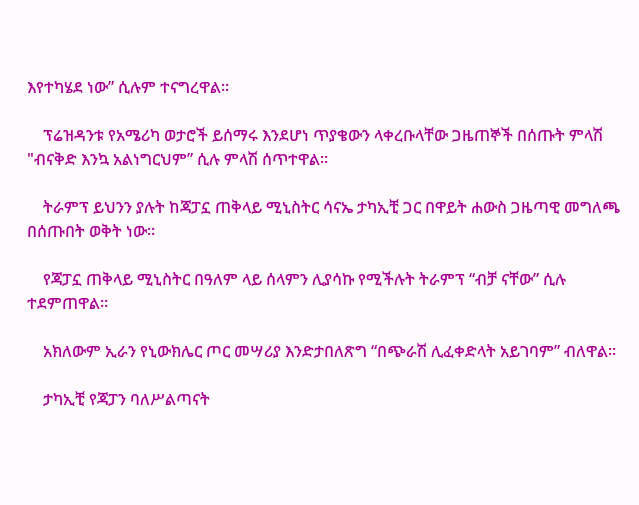እየተካሄደ ነው” ሲሉም ተናግረዋል።

    ፕሬዝዳንቱ የአሜሪካ ወታሮች ይሰማሩ እንደሆነ ጥያቄውን ላቀረቡላቸው ጋዜጠኞች በሰጡት ምላሽ "ብናቅድ እንኳ አልነግርህም” ሲሉ ምላሽ ሰጥተዋል።

    ትራምፕ ይህንን ያሉት ከጃፓኗ ጠቅላይ ሚኒስትር ሳናኤ ታካኢቺ ጋር በዋይት ሐውስ ጋዜጣዊ መግለጫ በሰጡበት ወቅት ነው።

    የጃፓኗ ጠቅላይ ሚኒስትር በዓለም ላይ ሰላምን ሊያሳኩ የሚችሉት ትራምፕ “ብቻ ናቸው” ሲሉ ተደምጠዋል።

    አክለውም ኢራን የኒውክሌር ጦር መሣሪያ እንድታበለጽግ “በጭራሽ ሊፈቀድላት አይገባም” ብለዋል።

    ታካኢቺ የጃፓን ባለሥልጣናት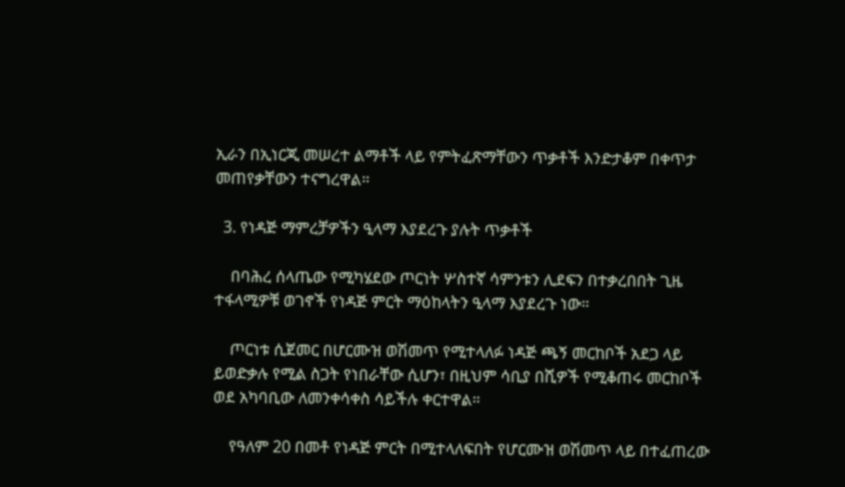ኢራን በኢነርጂ መሠረተ ልማቶች ላይ የምትፈጽማቸውን ጥቃቶች እንድታቆም በቀጥታ መጠየቃቸውን ተናግረዋል።

  3. የነዳጅ ማምረቻዎችን ዒላማ እያደረጉ ያሉት ጥቃቶች

    በባሕረ ሰላጤው የሚካሄደው ጦርነት ሦስተኛ ሳምንቱን ሊደፍን በተቃረበበት ጊዜ ተፋላሚዎቹ ወገኖች የነዳጅ ምርት ማዕከላትን ዒላማ እያደረጉ ነው።

    ጦርነቱ ሲጀመር በሆርሙዝ ወሽመጥ የሚተላለፉ ነዳጅ ጫኝ መርከቦች አደጋ ላይ ይወድቃሉ የሚል ስጋት የነበራቸው ሲሆን፣ በዚህም ሳቢያ በሺዎች የሚቆጠሩ መርከቦች ወደ አካባቢው ለመንቀሳቀስ ሳይችሉ ቀርተዋል።

    የዓለም 20 በመቶ የነዳጅ ምርት በሚተላለፍበት የሆርሙዝ ወሽመጥ ላይ በተፈጠረው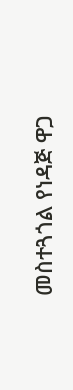መስተጓጎል የነዳጅ ዋጋ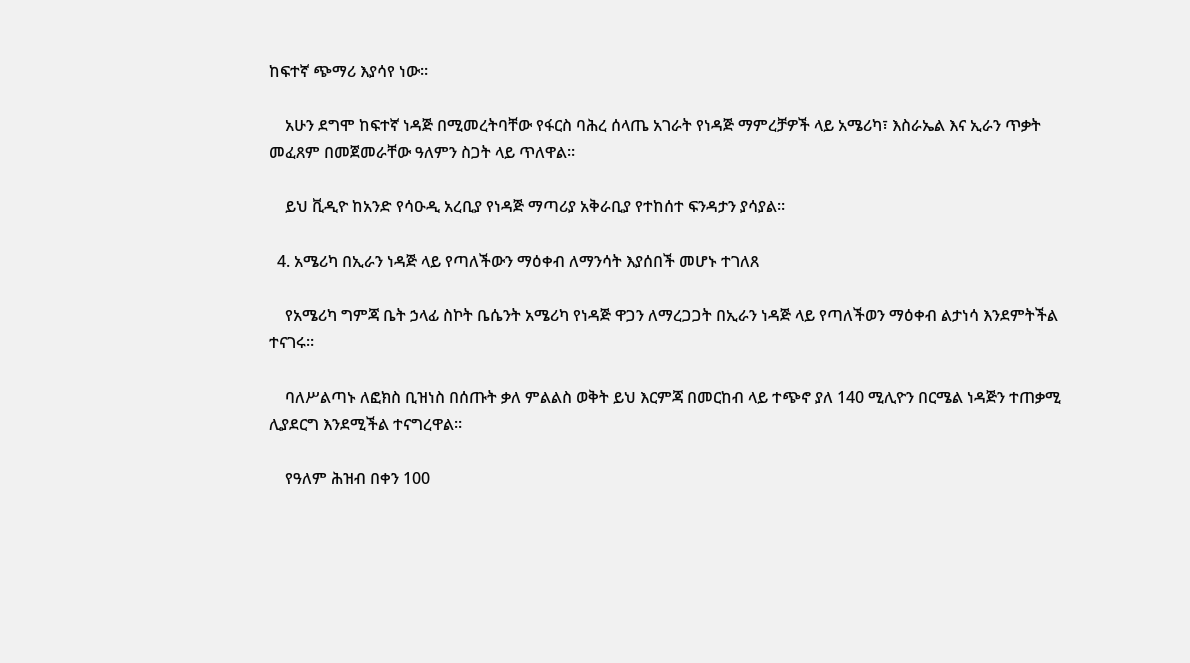ከፍተኛ ጭማሪ እያሳየ ነው።

    አሁን ደግሞ ከፍተኛ ነዳጅ በሚመረትባቸው የፋርስ ባሕረ ሰላጤ አገራት የነዳጅ ማምረቻዎች ላይ አሜሪካ፣ እስራኤል እና ኢራን ጥቃት መፈጸም በመጀመራቸው ዓለምን ስጋት ላይ ጥለዋል።

    ይህ ቪዲዮ ከአንድ የሳዑዲ አረቢያ የነዳጅ ማጣሪያ አቅራቢያ የተከሰተ ፍንዳታን ያሳያል።

  4. አሜሪካ በኢራን ነዳጅ ላይ የጣለችውን ማዕቀብ ለማንሳት እያሰበች መሆኑ ተገለጸ

    የአሜሪካ ግምጃ ቤት ኃላፊ ስኮት ቤሴንት አሜሪካ የነዳጅ ዋጋን ለማረጋጋት በኢራን ነዳጅ ላይ የጣለችወን ማዕቀብ ልታነሳ እንደምትችል ተናገሩ።

    ባለሥልጣኑ ለፎክስ ቢዝነስ በሰጡት ቃለ ምልልስ ወቅት ይህ እርምጃ በመርከብ ላይ ተጭኖ ያለ 140 ሚሊዮን በርሜል ነዳጅን ተጠቃሚ ሊያደርግ እንደሚችል ተናግረዋል።

    የዓለም ሕዝብ በቀን 100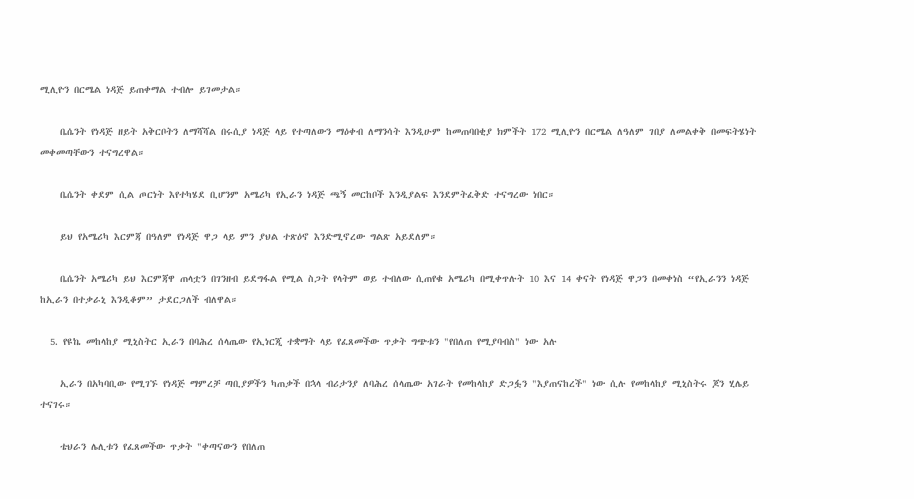ሚሊዮን በርሜል ነዳጅ ይጠቀማል ተብሎ ይገመታል።

    ቤሴንት የነዳጅ ዘይት አቅርቦትን ለማሻሻል በሩሲያ ነዳጅ ላይ የተጣለውን ማዕቀብ ለማንሳት እንዲሁም ከመጠባበቂያ ክምችት 172 ሚሊዮን በርሜል ለዓለም ገበያ ለመልቀቅ በመፍትሄነት መቀመጣቸውን ተናግረዋል።

    ቤሴንት ቀደም ሲል ጦርነት እየተካሄደ ቢሆንም አሜሪካ የኢራን ነዳጅ ጫኝ መርከቦች እንዲያልፍ እንደምትፈቅድ ተናግረው ነበር።

    ይህ የአሜሪካ እርምጃ በዓለም የነዳጅ ዋጋ ላይ ምን ያህል ተጽዕኖ እንድሚኖረው ግልጽ አይደለም።

    ቤሴንት አሜሪካ ይህ እርምጃዋ ጠላቷን በገንዘብ ይደግፋል የሚል ስጋት የላትም ወይ ተብለው ሲጠየቁ አሜሪካ በሚቀጥሉት 10 እና 14 ቀናት የነዳጅ ዋጋን በመቀነስ “የኢራንን ነዳጅ ከኢራን በተቃራኒ እንዲቆም” ታደርጋለች ብለዋል።

  5. የዩኬ መከላከያ ሚኒስትር ኢራን በባሕረ ሰላጤው የኢነርጂ ተቋማት ላይ የፈጸመችው ጥቃት ግጭቱን "የበለጠ የሚያባብስ" ነው አሉ

    ኢራን በአካባቢው የሚገኙ የነዳጅ ማምረቻ ጣቢያዎችን ካጠቃች በኋላ ብሪታንያ ለባሕረ ሰላጤው አገራት የመከላከያ ድጋፏን "እያጠናከረች" ነው ሲሉ የመከላከያ ሚኒስትሩ ጆን ሂሌይ ተናገሩ።

    ቴህራን ሌሊቱን የፈጸመችው ጥቃት "ቀጣናውን የበለጠ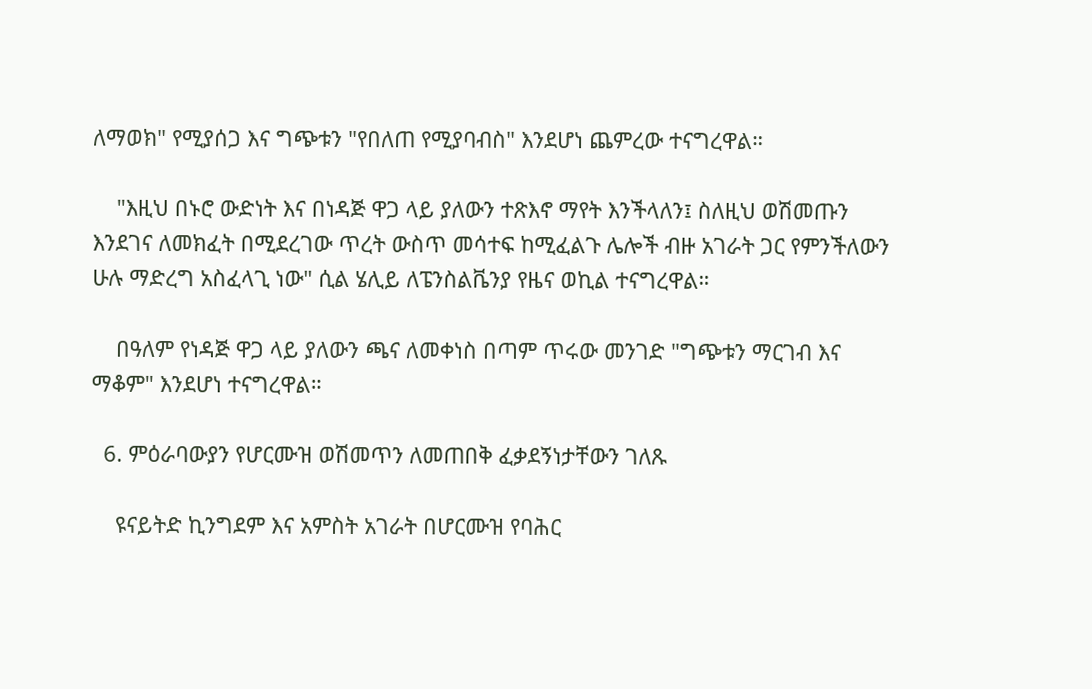ለማወክ" የሚያሰጋ እና ግጭቱን "የበለጠ የሚያባብስ" እንደሆነ ጨምረው ተናግረዋል።

    "እዚህ በኑሮ ውድነት እና በነዳጅ ዋጋ ላይ ያለውን ተጽእኖ ማየት እንችላለን፤ ስለዚህ ወሽመጡን እንደገና ለመክፈት በሚደረገው ጥረት ውስጥ መሳተፍ ከሚፈልጉ ሌሎች ብዙ አገራት ጋር የምንችለውን ሁሉ ማድረግ አስፈላጊ ነው" ሲል ሄሊይ ለፔንስልቬንያ የዜና ወኪል ተናግረዋል።

    በዓለም የነዳጅ ዋጋ ላይ ያለውን ጫና ለመቀነስ በጣም ጥሩው መንገድ "ግጭቱን ማርገብ እና ማቆም" እንደሆነ ተናግረዋል።

  6. ምዕራባውያን የሆርሙዝ ወሽመጥን ለመጠበቅ ፈቃደኝነታቸውን ገለጹ

    ዩናይትድ ኪንግደም እና አምስት አገራት በሆርሙዝ የባሕር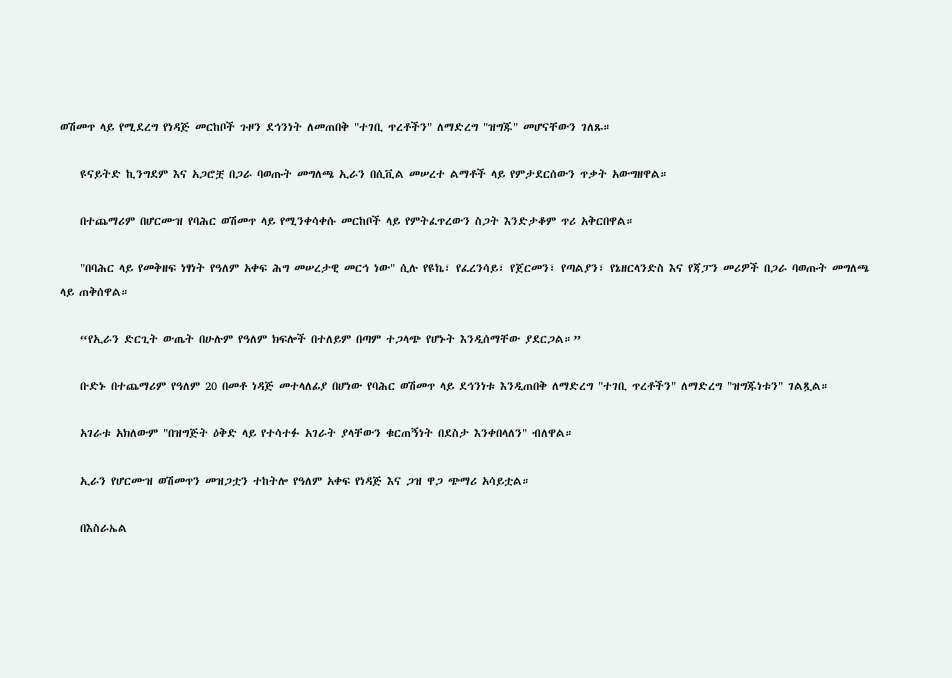ወሽመጥ ላይ የሚደረግ የነዳጅ መርከቦች ጉዞን ደኅንነት ለመጠበቅ "ተገቢ ጥረቶችን" ለማድረግ "ዝግጁ" መሆናቸውን ገለጹ።

    ዩናይትድ ኪንግደም እና አጋሮቿ በጋራ ባወጡት መግለጫ ኢራን በሲቪል መሠረተ ልማቶች ላይ የምታደርሰውን ጥቃት አውግዘዋል።

    በተጨማሪም በሆርሙዝ የባሕር ወሽመጥ ላይ የሚንቀሳቀሱ መርከቦች ላይ የምትፈጥረውን ስጋት እንድታቆም ጥሪ አቅርበዋል።

    "በባሕር ላይ የመቅዘፍ ነፃነት የዓለም አቀፍ ሕግ መሠረታዊ መርኅ ነው" ሲሉ የዩኬ፣ የፈረንሳይ፣ የጀርመን፣ የጣልያን፣ የኔዘርላንድስ እና የጃፓን መሪዎች በጋራ ባወጡት መግለጫ ላይ ጠቅሰዋል።

    “የኢራን ድርጊት ውጤት በሁሉም የዓለም ክፍሎች በተለይም በጣም ተጋላጭ የሆኑት እንዲሰማቸው ያደርጋል።”

    ቡድኑ በተጨማሪም የዓለም 20 በመቶ ነዳጅ መተላለፊያ በሆነው የባሕር ወሽመጥ ላይ ደኅንነቱ እንዲጠበቅ ለማድረግ "ተገቢ ጥረቶችን" ለማድረግ "ዝግጁነቱን" ገልጿል።

    አገራቱ አክለውም "በዝግጅት ዕቅድ ላይ የተሳተፉ አገራት ያላቸውን ቁርጠኝነት በደስታ እንቀበላለን" ብለዋል።

    ኢራን የሆርሙዝ ወሽመጥን መዝጋቷን ተከትሎ የዓለም አቀፍ የነዳጅ እና ጋዝ ዋጋ ጭማሪ አሳይቷል።

    በእስራኤል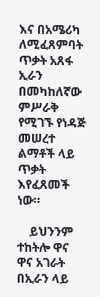እና በአሜሪካ ለሚፈጸምባት ጥቃት አጸፋ ኢራን በመካከለኛው ምሥራቅ የሚገኙ የነዳጅ መሠረተ ልማቶች ላይ ጥቃት እየፈጸመች ነው።

    ይህንንም ተከትሎ ዋና ዋና አገራት በኢራን ላይ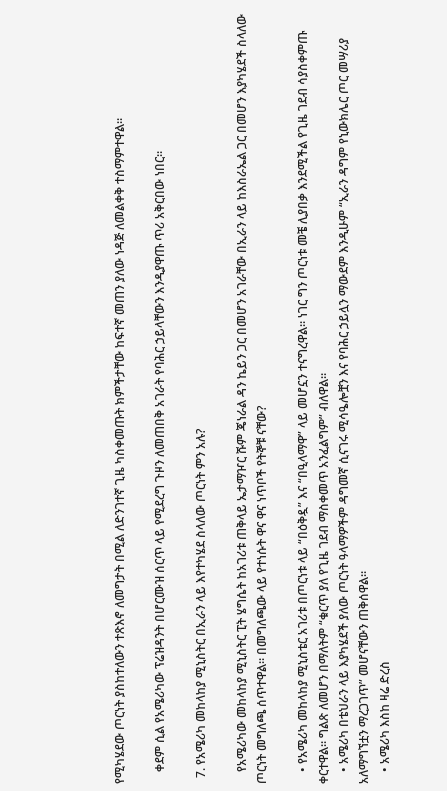የሚካሄደው ጦርነት ያስከተለውን ተጽእኖ ለመግታት በሚል ለድንገተኛ ጊዜ ካስቀመጡት ክምችታቸው ከፍተኛ መጠን ያለው ነዳጅ ለመልቀቅ ተስማምተዋል።

    ቀደም ሲል የአሜሪካው ፕሬዝዳንት በሆርሙዝ ሰርጥ ላይ የሚደረግ ጉዞን ለመጠበቅ አገራት የባሕር ኃይላቸውን እንዲያዋጡ ጥሪ አቅርበው ነበር።

  7. የአሜሪካ መከላከያ ሚኒስትር በኢራን ላይ እየተካሄደ ስላለው ጦርነት ምን አሉ?

    የአሜሪካው መከላከያ ሚኒስትር ፒት ሄግሴት ከአገሪቱ ጠቅላይ ኤታማዦር ሹም ጄነራል ዳን ኬይን ጋር በመሆን አገራቸው በኢራን ላይ ከእስራኤል ጋር በመሆን እያካሄደች ስላለው ጦርነት መግለጫ ሰጥተዋል። በመግለጫው ላይ የተነሱት ዋና ዋና ነጥቦች የትኞቹ ናቸው?

    • የአሜሪካ መከላከያ ሚኒስቴር አገሪቱ በጦርነቱ ላይ “በዕቅዷ” እና “በዒላማዋ” ላይ መሆኗን ተናግረዋል። ነገር ግን ጦርነቱ መቼ ሊያበቃ እንደሚችል የጊዜ ገደብ ሳያስቀምጡ ቀርተዋል። ግልጽ ለመሆን በማለትም “ቁርጥ ያለ የጊዜ ገደብ ማስቀመጥ አንፈልግም” ብለዋል።
    • አሜሪካ በቴህራን ላይ እያካሄደች ያለው ጦርነት ዓላማዎችም ዳግመኛ ሲናገሩ ሚሳዔሎቿን እና የባሕር ኃይሏን ማውደም እንዲሁም “ኢራን ዳግም የኒውክሌር ጦር መሣሪያ አለማግኘቷን ማረጋገጥ” መሆናቸውን ጠቅሰዋል።
    • አሜሪካ እስከ ዛሬ ድረስ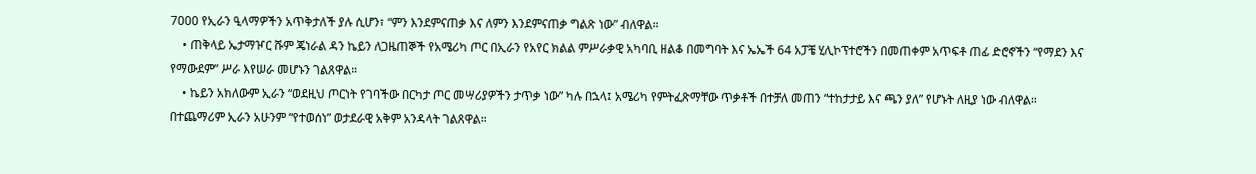7000 የኢራን ዒላማዎችን አጥቅታለች ያሉ ሲሆን፣ “ምን እንደምናጠቃ እና ለምን እንደምናጠቃ ግልጽ ነው” ብለዋል።
    • ጠቅላይ ኤታማዦር ሹም ጄነራል ዳን ኬይን ለጋዜጠኞች የአሜሪካ ጦር በኢራን የአየር ክልል ምሥራቃዊ አካባቢ ዘልቆ በመግባት እና ኤኤች 64 አፓቼ ሂሊኮፕተሮችን በመጠቀም አጥፍቶ ጠፊ ድሮኖችን “የማደን እና የማውደም” ሥራ እየሠራ መሆኑን ገልጸዋል።
    • ኬይን አክለውም ኢራን “ወደዚህ ጦርነት የገባችው በርካታ ጦር መሣሪያዎችን ታጥቃ ነው” ካሉ በኋላ፤ አሜሪካ የምትፈጽማቸው ጥቃቶች በተቻለ መጠን “ተከታታይ እና ጫን ያለ” የሆኑት ለዚያ ነው ብለዋል። በተጨማሪም ኢራን አሁንም “የተወሰነ” ወታደራዊ አቅም አንዳላት ገልጸዋል።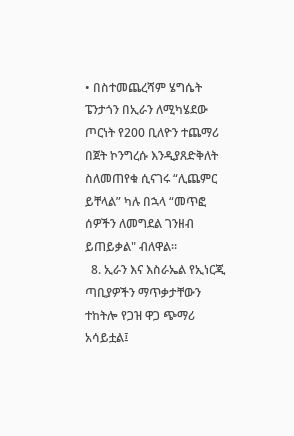• በስተመጨረሻም ሄግሴት ፔንታጎን በኢራን ለሚካሄደው ጦርነት የ200 ቢለዮን ተጨማሪ በጀት ኮንግረሱ እንዲያጸድቅለት ስለመጠየቁ ሲናገሩ “ሊጨምር ይቸላል” ካሉ በኋላ “መጥፎ ሰዎችን ለመግደል ገንዘብ ይጠይቃል" ብለዋል።
  8. ኢራን እና እስራኤል የኢነርጂ ጣቢያዎችን ማጥቃታቸውን ተከትሎ የጋዝ ዋጋ ጭማሪ አሳይቷል፤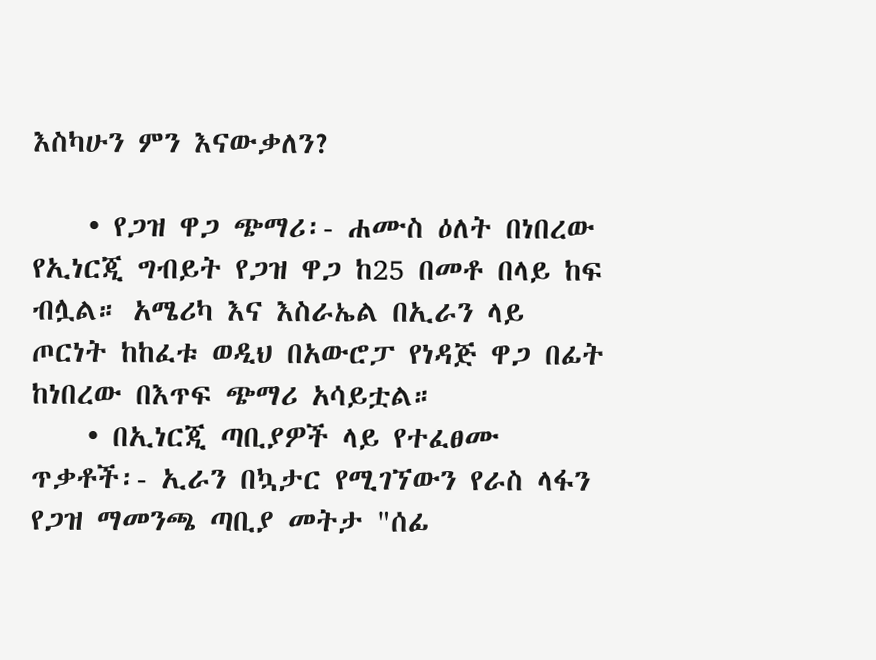እስካሁን ምን እናውቃለን?

    • የጋዝ ዋጋ ጭማሪ፡- ሐሙስ ዕለት በነበረው የኢነርጂ ግብይት የጋዝ ዋጋ ከ25 በመቶ በላይ ከፍ ብሏል። አሜሪካ እና እስራኤል በኢራን ላይ ጦርነት ከከፈቱ ወዲህ በአውሮፓ የነዳጅ ዋጋ በፊት ከነበረው በእጥፍ ጭማሪ አሳይቷል።
    • በኢነርጂ ጣቢያዎች ላይ የተፈፀሙ ጥቃቶች፡- ኢራን በኳታር የሚገኘውን የራስ ላፋን የጋዝ ማመንጫ ጣቢያ መትታ "ሰፊ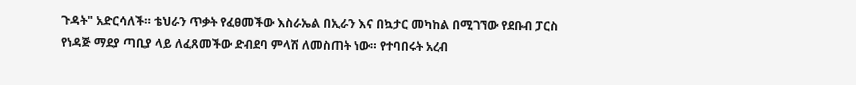ጉዳት" አድርሳለች። ቴህራን ጥቃት የፈፀመችው እስራኤል በኢራን እና በኳታር መካከል በሚገኘው የደቡብ ፓርስ የነዳጅ ማደያ ጣቢያ ላይ ለፈጸመችው ድብደባ ምላሽ ለመስጠት ነው። የተባበሩት አረብ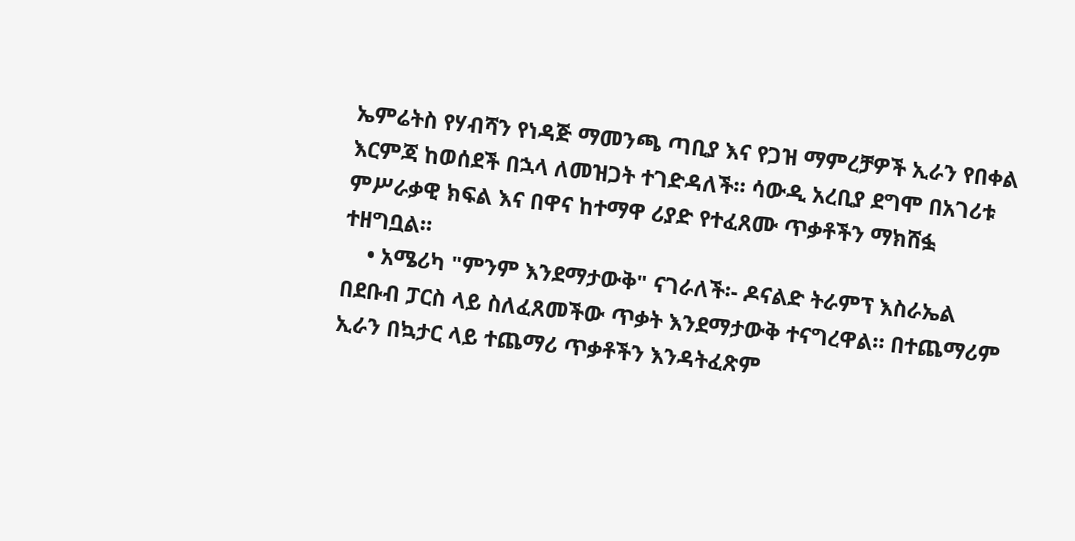ኤምሬትስ የሃብሻን የነዳጅ ማመንጫ ጣቢያ እና የጋዝ ማምረቻዎች ኢራን የበቀል እርምጃ ከወሰደች በኋላ ለመዝጋት ተገድዳለች። ሳውዲ አረቢያ ደግሞ በአገሪቱ ምሥራቃዊ ክፍል እና በዋና ከተማዋ ሪያድ የተፈጸሙ ጥቃቶችን ማክሸፏ ተዘግቧል።
    • አሜሪካ "ምንም እንደማታውቅ" ናገራለች፡- ዶናልድ ትራምፕ እስራኤል በደቡብ ፓርስ ላይ ስለፈጸመችው ጥቃት እንደማታውቅ ተናግረዋል። በተጨማሪም ኢራን በኳታር ላይ ተጨማሪ ጥቃቶችን እንዳትፈጽም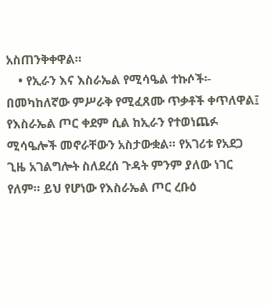አስጠንቅቀዋል።
    • የኢራን እና እስራኤል የሚሳዔል ተኩሶች፡- በመካከለኛው ምሥራቅ የሚፈጸሙ ጥቃቶች ቀጥለዋል፤ የእስራኤል ጦር ቀደም ሲል ከኢራን የተወነጨፉ ሚሳዔሎች መኖራቸውን አስታውቋል። የአገሪቱ የአደጋ ጊዜ አገልግሎት ስለደረሰ ጉዳት ምንም ያለው ነገር የለም። ይህ የሆነው የእስራኤል ጦር ረቡዕ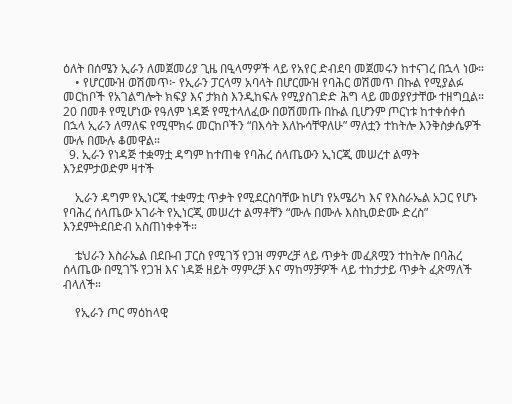ዕለት በሰሜን ኢራን ለመጀመሪያ ጊዜ በዒላማዎች ላይ የአየር ድብደባ መጀመሩን ከተናገረ በኋላ ነው።
    • የሆርሙዝ ወሽመጥ፦ የኢራን ፓርላማ አባላት በሆርሙዝ የባሕር ወሽመጥ በኩል የሚያልፉ መርከቦች የአገልግሎት ክፍያ እና ታክስ እንዲከፍሉ የሚያስገድድ ሕግ ላይ መወያየታቸው ተዘግቧል። 20 በመቶ የሚሆነው የዓለም ነዳጅ የሚተላለፈው በወሽመጡ በኩል ቢሆንም ጦርነቱ ከተቀሰቀሰ በኋላ ኢራን ለማለፍ የሚሞክሩ መርከቦችን “በእሳት እለኩሳቸዋለሁ” ማለቷን ተከትሎ እንቅስቃሴዎች ሙሉ በሙሉ ቆመዋል።
  9. ኢራን የነዳጅ ተቋማቷ ዳግም ከተጠቁ የባሕረ ሰላጤውን ኢነርጂ መሠረተ ልማት እንደምታወድም ዛተች

    ኢራን ዳግም የኢነርጂ ተቋማቷ ጥቃት የሚደርስባቸው ከሆነ የአሜሪካ እና የእስራኤል አጋር የሆኑ የባሕረ ሰላጤው አገራት የኢነርጂ መሠረተ ልማቶቸን “ሙሉ በሙሉ እስኪወድሙ ድረስ” እንደምትደበድብ አስጠነቀቀች።

    ቴህራን እስራኤል በደቡብ ፓርስ የሚገኝ የጋዝ ማምረቻ ላይ ጥቃት መፈጸሟን ተከትሎ በባሕረ ሰላጤው በሚገኙ የጋዝ እና ነዳጅ ዘይት ማምረቻ እና ማከማቻዎች ላይ ተከታታይ ጥቃት ፈጽማለች ብላለች።

    የኢራን ጦር ማዕከላዊ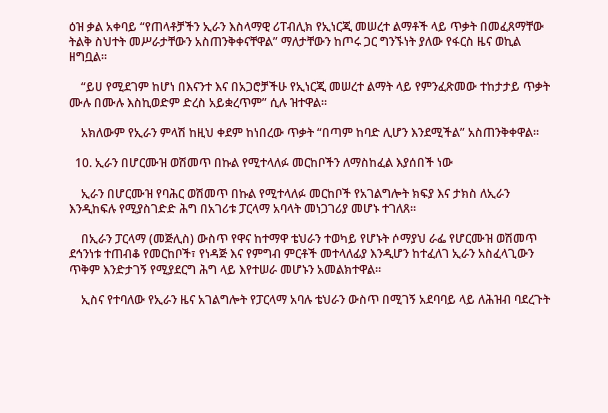ዕዝ ቃል አቀባይ “የጠላቶቻችን ኢራን እስላማዊ ሪፐብሊክ የኢነርጂ መሠረተ ልማቶች ላይ ጥቃት በመፈጸማቸው ትልቅ ስህተት መሥራታቸውን አስጠንቅቀናቸዋል” ማለታቸውን ከጦሩ ጋር ግንኙነት ያለው የፋርስ ዜና ወኪል ዘግቧል።

    “ይሀ የሚደገም ከሆነ በእናንተ እና በአጋሮቻችሁ የኢነርጂ መሠረተ ልማት ላይ የምንፈጽመው ተከታታይ ጥቃት ሙሉ በሙሉ እስኪወድም ድረስ አይቋረጥም” ሲሉ ዝተዋል።

    አክለውም የኢራን ምላሽ ከዚህ ቀደም ከነበረው ጥቃት “በጣም ከባድ ሊሆን እንደሚችል” አስጠንቅቀዋል።

  10. ኢራን በሆርሙዝ ወሽመጥ በኩል የሚተላለፉ መርከቦችን ለማስከፈል እያሰበች ነው

    ኢራን በሆርሙዝ የባሕር ወሽመጥ በኩል የሚተላለፉ መርከቦች የአገልግሎት ክፍያ እና ታክስ ለኢራን እንዲከፍሉ የሚያስገድድ ሕግ በአገሪቱ ፓርላማ አባላት መነጋገሪያ መሆኑ ተገለጸ።

    በኢራን ፓርላማ (መጅሊስ) ውስጥ የዋና ከተማዋ ቴህራን ተወካይ የሆኑት ሶማያህ ራፌ የሆርሙዝ ወሽመጥ ደኅንነቱ ተጠብቆ የመርከቦች፣ የነዳጅ እና የምግብ ምርቶች መተላለፊያ እንዲሆን ከተፈለገ ኢራን አስፈላጊውን ጥቅም እንድታገኝ የሚያደርግ ሕግ ላይ እየተሠራ መሆኑን አመልክተዋል።

    ኢስና የተባለው የኢራን ዜና አገልግሎት የፓርላማ አባሉ ቴህራን ውስጥ በሚገኝ አደባባይ ላይ ለሕዝብ ባደረጉት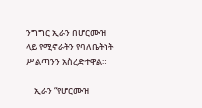ንግግር ኢራን በሆርሙዝ ላይ የሚኖራትን የባለቤትነት ሥልጣንን አስረድተዋል።

    ኢራን “የሆርሙዝ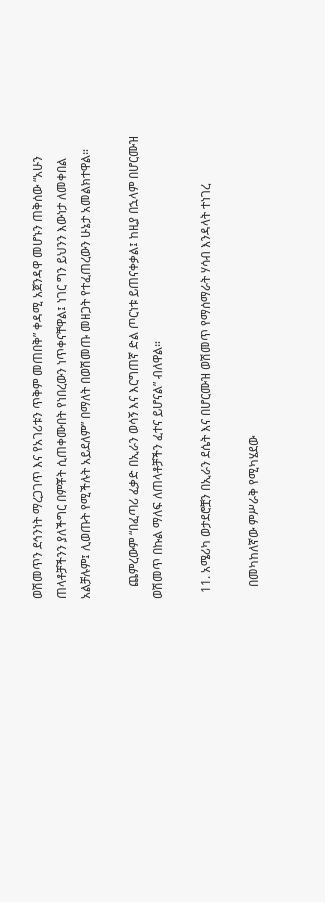ወሽመጥን ደኅንነት ማረጋገጥ እና የአገሪቱን ጥቅም መጠበቅ” ቀዳሚ አጀንዳዋ መሆኑን ጠቅሰው “አሁን ጠላቶቻችንን ያለችግር በምቾት ሲጠቀሙበት የነበረውን ነጥቀናቸዋል፤ ነገር ግን ይህንን እውነታ ለመቀበል አልቻሉም፤ ሊወጡት የሚችሉት አይደለም” በማለት በወሽመጡ መዘጋት የተፈጠረውን ሁኔታ አመልክተዋል።

    ጨምረውም “በፈጣሪ ፈቃድ በኢራን ወሳኝ እና እርግጠኛ ድል ጦርነቱ ይጠናቀቃል፤ ከዚያ በኋላም በሆርሙዝ ወሽመጥ በኩል ማለፍ ለጠላቶቻችን ፈተና ይሆናል” ብለዋል።

  11. አሜሪካ ወታደሮቿን በኢራን ደሴት እና በሆርሙዝ ወሽመጥ የማሰማራት ሃሳብ እንዳላት ተነገረ

    በመካከለኛው ምሥራቅ የሚካሄደው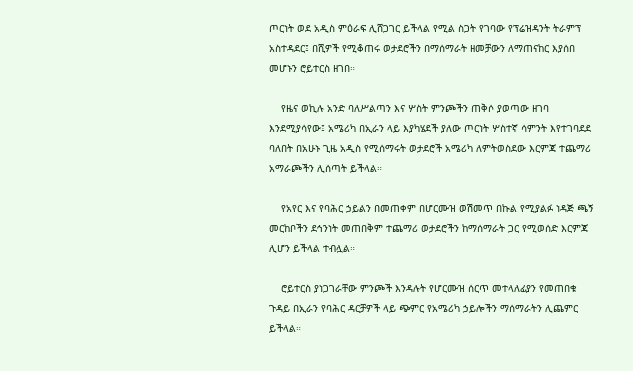ጦርነት ወደ አዲስ ምዕራፍ ሊሸጋገር ይችላል የሚል ስጋት የገባው የፕሬዝዳንት ትራምፕ አስተዳደር፤ በሺዎች የሚቆጠሩ ወታደሮችን በማሰማራት ዘመቻውን ለማጠናከር እያሰበ መሆኑን ሮይተርስ ዘገበ።

    የዜና ወኪሉ አንድ ባለሥልጣን እና ሦስት ምንጮችን ጠቅሶ ያወጣው ዘገባ እንደሚያሳየው፤ አሜሪካ በኢራን ላይ እያካሄደች ያለው ጦርነት ሦስተኛ ሳምንት እየተገባደደ ባለበት በአሁኑ ጊዜ አዲስ የሚሰማሩት ወታደሮች አሜሪካ ለምትወስደው እርምጃ ተጨማሪ አማራጮችን ሊሰጣት ይችላል።

    የአየር እና የባሕር ኃይልን በመጠቀም በሆርሙዝ ወሽመጥ በኩል የሚያልፉ ነዳጅ ጫኝ መርከቦችን ደኅንነት መጠበቅም ተጨማሪ ወታደሮችን ከማሰማራት ጋር የሚወሰድ እርምጃ ሊሆን ይችላል ተብሏል።

    ሮይተርስ ያነጋገራቸው ምንጮች እንዳሉት የሆርሙዝ ሰርጥ መተላለፊያን የመጠበቁ ጉዳይ በኢራን የባሕር ዳርቻዎች ላይ ጭምር የአሜሪካ ኃይሎችን ማሰማራትን ሊጨምር ይችላል።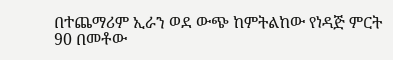በተጨማሪም ኢራን ወደ ውጭ ከምትልከው የነዳጅ ምርት 90 በመቶው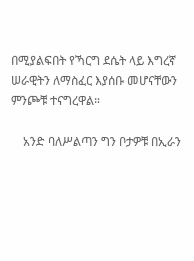በሚያልፍበት የኻርግ ደሴት ላይ እግረኛ ሠራዊትን ለማስፈር እያሰቡ መሆናቸውን ምንጮቹ ተናግረዋል።

    አንድ ባለሥልጣን ግን ቦታዎቹ በኢራን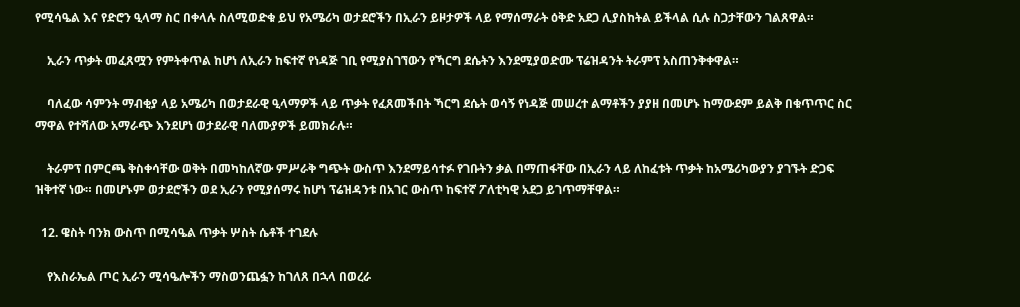የሚሳዔል እና የድሮን ዒላማ ስር በቀላሉ ስለሚወድቁ ይህ የአሜሪካ ወታደሮችን በኢራን ይዞታዎች ላይ የማሰማራት ዕቅድ አደጋ ሊያስከትል ይችላል ሲሉ ስጋታቸውን ገልጸዋል።

    ኢራን ጥቃት መፈጸሟን የምትቀጥል ከሆነ ለኢራን ከፍተኛ የነዳጅ ገቢ የሚያስገኘውን የኻርግ ደሴትን እንደሚያወድሙ ፕሬዝዳንት ትራምፕ አስጠንቅቀዋል።

    ባለፈው ሳምንት ማብቂያ ላይ አሜሪካ በወታደራዊ ዒላማዎች ላይ ጥቃት የፈጸመችበት ኻርግ ደሴት ወሳኝ የነዳጅ መሠረተ ልማቶችን ያያዘ በመሆኑ ከማውደም ይልቅ በቁጥጥር ስር ማዋል የተሻለው አማራጭ እንደሆነ ወታደራዊ ባለሙያዎች ይመክራሉ።

    ትራምፕ በምርጫ ቅስቀሳቸው ወቅት በመካከለኛው ምሥራቅ ግጭት ውስጥ እንደማይሳተፉ የገቡትን ቃል በማጠፋቸው በኢራን ላይ ለከፈቱት ጥቃት ከአሜሪካውያን ያገኙት ድጋፍ ዝቅተኛ ነው። በመሆኑም ወታደሮችን ወደ ኢራን የሚያሰማሩ ከሆነ ፕሬዝዳንቱ በአገር ውስጥ ከፍተኛ ፖለቲካዊ አደጋ ይገጥማቸዋል።

  12. ዌስት ባንክ ውስጥ በሚሳዔል ጥቃት ሦስት ሴቶች ተገደሉ

    የእስራኤል ጦር ኢራን ሚሳዔሎችን ማስወንጨፏን ከገለጸ በኋላ በወረራ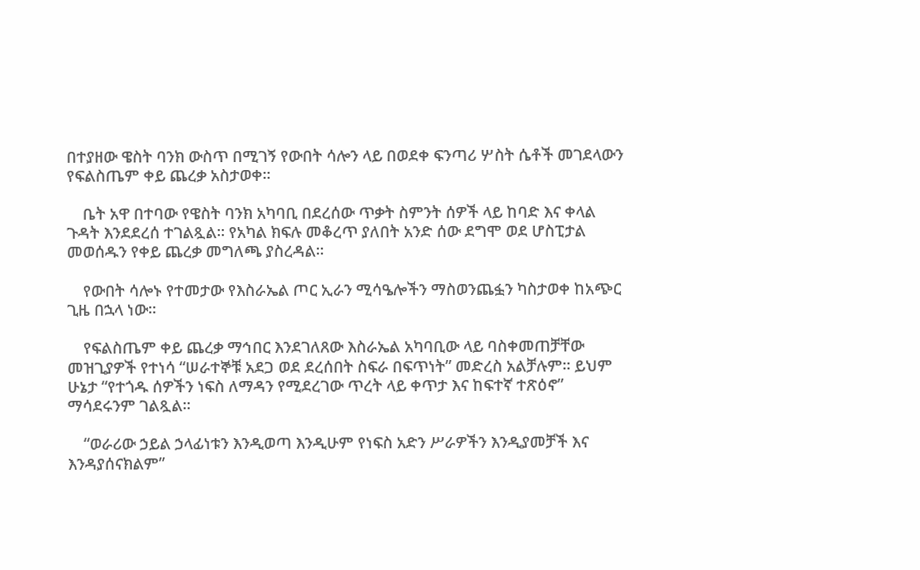በተያዘው ዌስት ባንክ ውስጥ በሚገኝ የውበት ሳሎን ላይ በወደቀ ፍንጣሪ ሦስት ሴቶች መገደላውን የፍልስጤም ቀይ ጨረቃ አስታወቀ።

    ቤት አዋ በተባው የዌስት ባንክ አካባቢ በደረሰው ጥቃት ስምንት ሰዎች ላይ ከባድ እና ቀላል ጉዳት እንደደረሰ ተገልጿል። የአካል ክፍሉ መቆረጥ ያለበት አንድ ሰው ደግሞ ወደ ሆስፒታል መወሰዱን የቀይ ጨረቃ መግለጫ ያስረዳል።

    የውበት ሳሎኑ የተመታው የእስራኤል ጦር ኢራን ሚሳዔሎችን ማስወንጨፏን ካስታወቀ ከአጭር ጊዜ በኋላ ነው።

    የፍልስጤም ቀይ ጨረቃ ማኅበር እንደገለጸው እስራኤል አካባቢው ላይ ባስቀመጠቻቸው መዝጊያዎች የተነሳ “ሠራተኞቹ አደጋ ወደ ደረሰበት ስፍራ በፍጥነት” መድረስ አልቻሉም። ይህም ሁኔታ “የተጎዱ ሰዎችን ነፍስ ለማዳን የሚደረገው ጥረት ላይ ቀጥታ እና ከፍተኛ ተጽዕኖ” ማሳደሩንም ገልጿል።

    “ወራሪው ኃይል ኃላፊነቱን እንዲወጣ እንዲሁም የነፍስ አድን ሥራዎችን እንዲያመቻች እና እንዳያሰናክልም”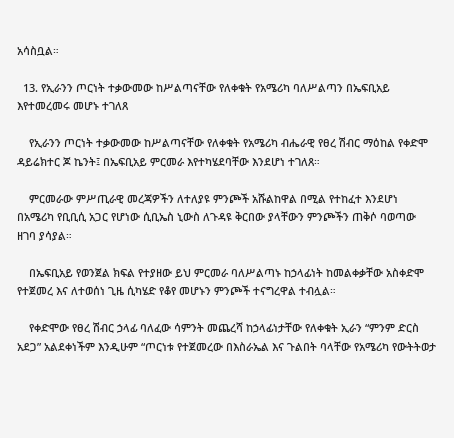አሳስቧል።

  13. የኢራንን ጦርነት ተቃውመው ከሥልጣናቸው የለቀቁት የአሜሪካ ባለሥልጣን በኤፍቢአይ እየተመረመሩ መሆኑ ተገለጸ

    የኢራንን ጦርነት ተቃውመው ከሥልጣናቸው የለቀቁት የአሜሪካ ብሔራዊ የፀረ ሽብር ማዕከል የቀድሞ ዳይሬክተር ጆ ኬንት፤ በኤፍቢአይ ምርመራ እየተካሄደባቸው እንደሆነ ተገለጸ።

    ምርመራው ምሥጢራዊ መረጃዎችን ለተለያዩ ምንጮች አሹልከዋል በሚል የተከፈተ እንደሆነ በአሜሪካ የቢቢሲ አጋር የሆነው ሲቢኤስ ኒውስ ለጉዳዩ ቅርበው ያላቸውን ምንጮችን ጠቅሶ ባወጣው ዘገባ ያሳያል።

    በኤፍቢአይ የወንጀል ክፍል የተያዘው ይህ ምርመራ ባለሥልጣኑ ከኃላፊነት ከመልቀቃቸው አስቀድሞ የተጀመረ እና ለተወሰነ ጊዜ ሲካሄድ የቆየ መሆኑን ምንጮች ተናግረዋል ተብሏል።

    የቀድሞው የፀረ ሽብር ኃላፊ ባለፈው ሳምንት መጨረሻ ከኃላፊነታቸው የለቀቁት ኢራን “ምንም ድርስ አደጋ” አልደቀነችም እንዲሁም “ጦርነቱ የተጀመረው በእስራኤል እና ጉልበት ባላቸው የአሜሪካ የውትትወታ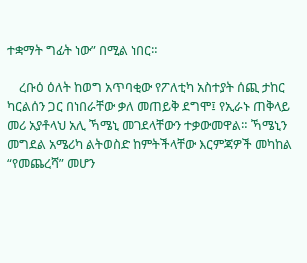ተቋማት ግፊት ነው” በሚል ነበር።

    ረቡዕ ዕለት ከወግ አጥባቂው የፖለቲካ አስተያት ሰጪ ታከር ካርልሰን ጋር በነበራቸው ቃለ መጠይቅ ደግሞ፤ የኢራኑ ጠቅላይ መሪ አያቶላህ አሊ ኻሜኒ መገደላቸውን ተቃውመዋል። ኻሜኒን መግደል አሜሪካ ልትወስድ ከምትችላቸው እርምጃዎች መካከል “የመጨረሻ” መሆን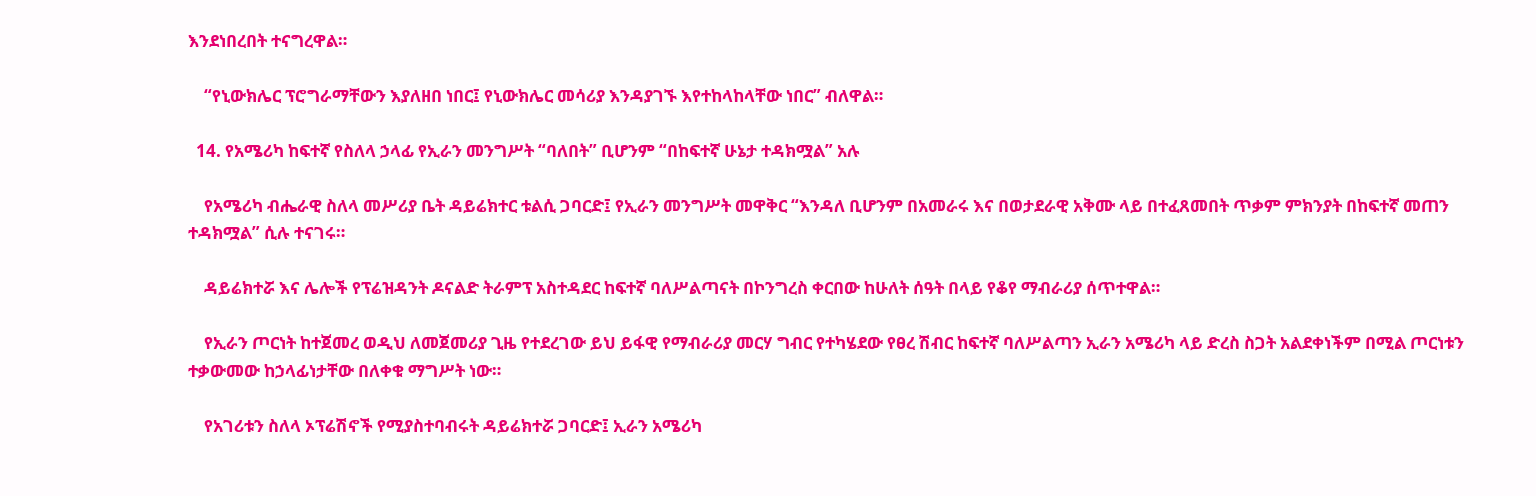እንደነበረበት ተናግረዋል።

    “የኒውክሌር ፕሮግራማቸውን እያለዘበ ነበር፤ የኒውክሌር መሳሪያ እንዳያገኙ እየተከላከላቸው ነበር” ብለዋል።

  14. የአሜሪካ ከፍተኛ የስለላ ኃላፊ የኢራን መንግሥት “ባለበት” ቢሆንም “በከፍተኛ ሁኔታ ተዳክሟል” አሉ

    የአሜሪካ ብሔራዊ ስለላ መሥሪያ ቤት ዳይሬክተር ቱልሲ ጋባርድ፤ የኢራን መንግሥት መዋቅር “እንዳለ ቢሆንም በአመራሩ እና በወታደራዊ አቅሙ ላይ በተፈጸመበት ጥቃም ምክንያት በከፍተኛ መጠን ተዳክሟል” ሲሉ ተናገሩ።

    ዳይሬክተሯ እና ሌሎች የፕሬዝዳንት ዶናልድ ትራምፕ አስተዳደር ከፍተኛ ባለሥልጣናት በኮንግረስ ቀርበው ከሁለት ሰዓት በላይ የቆየ ማብራሪያ ሰጥተዋል።

    የኢራን ጦርነት ከተጀመረ ወዲህ ለመጀመሪያ ጊዜ የተደረገው ይህ ይፋዊ የማብራሪያ መርሃ ግብር የተካሄደው የፀረ ሽብር ከፍተኛ ባለሥልጣን ኢራን አሜሪካ ላይ ድረስ ስጋት አልደቀነችም በሚል ጦርነቱን ተቃውመው ከኃላፊነታቸው በለቀቁ ማግሥት ነው።

    የአገሪቱን ስለላ ኦፕሬሽኖች የሚያስተባብሩት ዳይሬክተሯ ጋባርድ፤ ኢራን አሜሪካ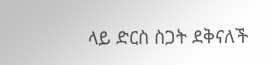ላይ ድርስ ስጋት ደቅናለች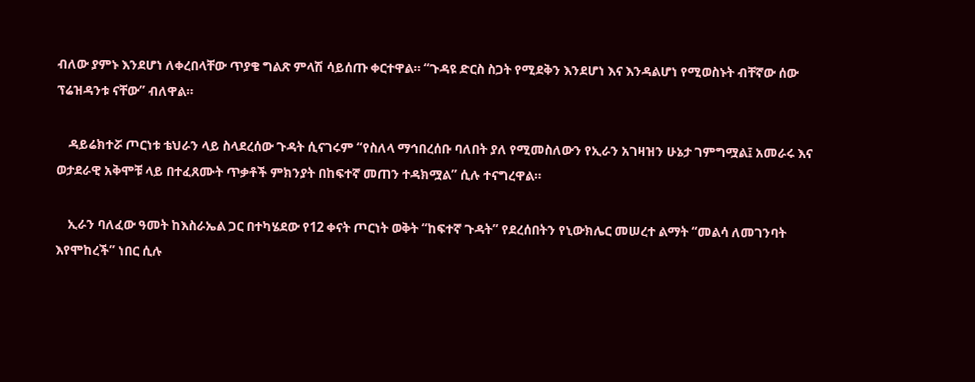ብለው ያምኑ እንደሆነ ለቀረበላቸው ጥያቄ ግልጽ ምላሽ ሳይሰጡ ቀርተዋል። “ጉዳዩ ድርስ ስጋት የሚደቅን እንደሆነ እና እንዳልሆነ የሚወስኑት ብቸኛው ሰው ፕሬዝዳንቱ ናቸው” ብለዋል።

    ዳይሬክተሯ ጦርነቱ ቴህራን ላይ ስላደረሰው ጉዳት ሲናገሩም “የስለላ ማኅበረሰቡ ባለበት ያለ የሚመስለውን የኢራን አገዛዝን ሁኔታ ገምግሟል፤ አመራሩ እና ወታደራዊ አቅሞቹ ላይ በተፈጸሙት ጥቃቶች ምክንያት በከፍተኛ መጠን ተዳክሟል” ሲሉ ተናግረዋል።

    ኢራን ባለፈው ዓመት ከእስራኤል ጋር በተካሄደው የ12 ቀናት ጦርነት ወቅት “ከፍተኛ ጉዳት” የደረሰበትን የኒውክሌር መሠረተ ልማት “መልሳ ለመገንባት እየሞከረች” ነበር ሲሉ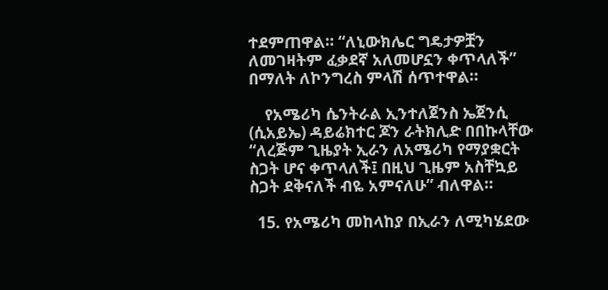ተደምጠዋል። “ለኒውክሌር ግዴታዎቿን ለመገዛትም ፈቃደኛ አለመሆኗን ቀጥላለች” በማለት ለኮንግረስ ምላሽ ሰጥተዋል።

    የአሜሪካ ሴንትራል ኢንተለጀንስ ኤጀንሲ (ሲአይኤ) ዳይሬክተር ጆን ራትክሊድ በበኩላቸው “ለረጅም ጊዜያት ኢራን ለአሜሪካ የማያቋርት ስጋት ሆና ቀጥላለች፤ በዚህ ጊዜም አስቸኳይ ስጋት ደቅናለች ብዬ አምናለሁ” ብለዋል።

  15. የአሜሪካ መከላከያ በኢራን ለሚካሄደው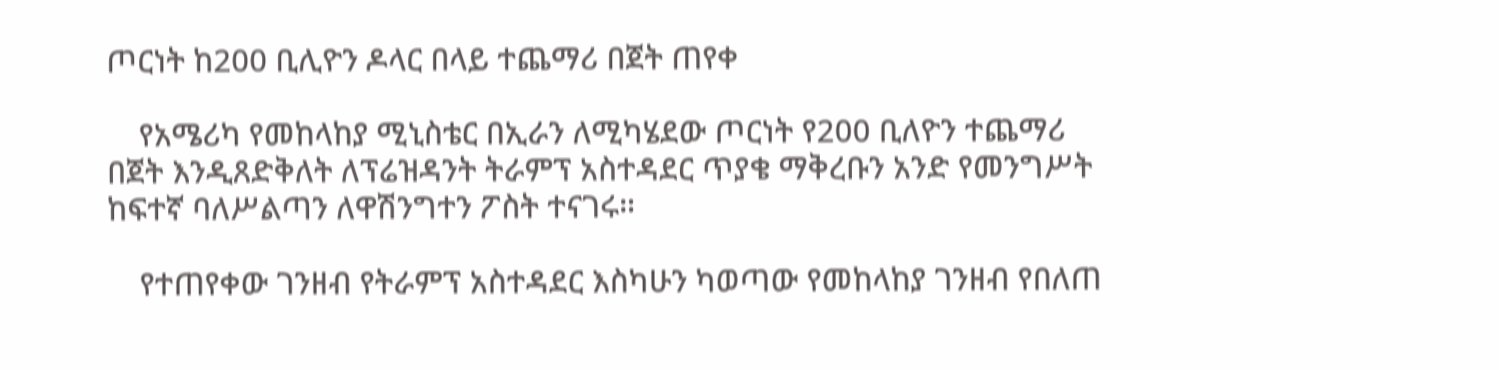ጦርነት ከ200 ቢሊዮን ዶላር በላይ ተጨማሪ በጀት ጠየቀ

    የአሜሪካ የመከላከያ ሚኒስቴር በኢራን ለሚካሄደው ጦርነት የ200 ቢለዮን ተጨማሪ በጀት እንዲጸድቅለት ለፕሬዝዳንት ትራምፕ አስተዳደር ጥያቄ ማቅረቡን አንድ የመንግሥት ከፍተኛ ባለሥልጣን ለዋሽንግተን ፖስት ተናገሩ።

    የተጠየቀው ገንዘብ የትራምፕ አስተዳደር እስካሁን ካወጣው የመከላከያ ገንዘብ የበለጠ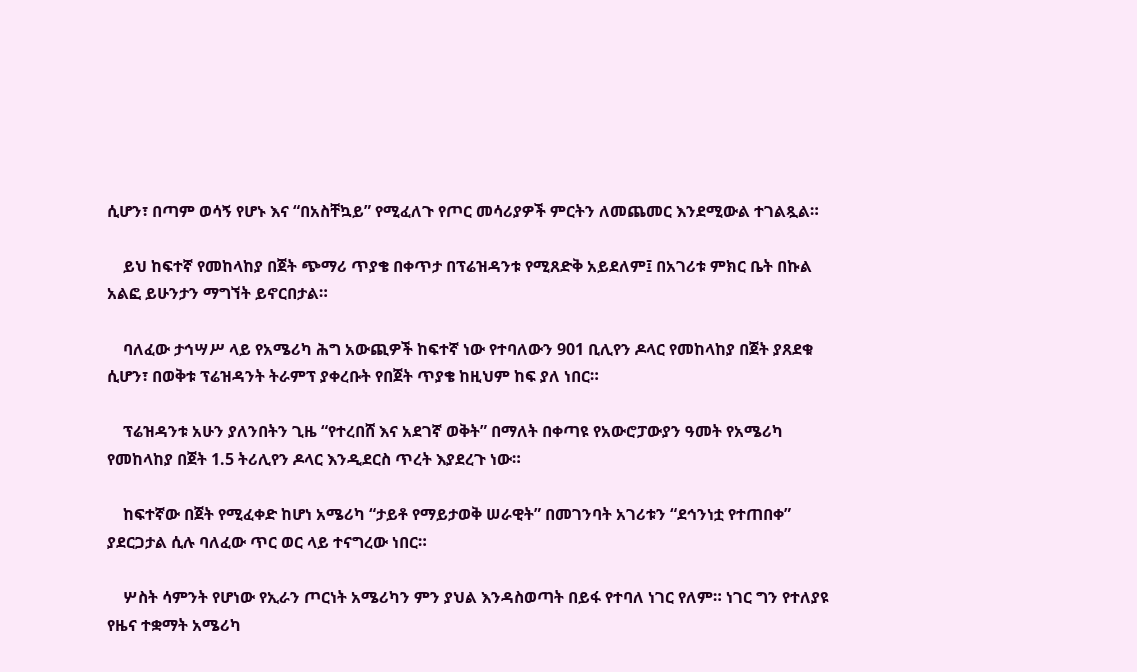ሲሆን፣ በጣም ወሳኝ የሆኑ እና “በአስቸኳይ” የሚፈለጉ የጦር መሳሪያዎች ምርትን ለመጨመር እንደሚውል ተገልጿል።

    ይህ ከፍተኛ የመከላከያ በጀት ጭማሪ ጥያቄ በቀጥታ በፕሬዝዳንቱ የሚጸድቅ አይደለም፤ በአገሪቱ ምክር ቤት በኩል አልፎ ይሁንታን ማግኘት ይኖርበታል።

    ባለፈው ታኅሣሥ ላይ የአሜሪካ ሕግ አውጪዎች ከፍተኛ ነው የተባለውን 901 ቢሊየን ዶላር የመከላከያ በጀት ያጸደቁ ሲሆን፣ በወቅቱ ፕሬዝዳንት ትራምፕ ያቀረቡት የበጀት ጥያቄ ከዚህም ከፍ ያለ ነበር።

    ፕሬዝዳንቱ አሁን ያለንበትን ጊዜ “የተረበሸ እና አደገኛ ወቅት” በማለት በቀጣዩ የአውሮፓውያን ዓመት የአሜሪካ የመከላከያ በጀት 1.5 ትሪሊየን ዶላር እንዲደርስ ጥረት እያደረጉ ነው።

    ከፍተኛው በጀት የሚፈቀድ ከሆነ አሜሪካ “ታይቶ የማይታወቅ ሠራዊት” በመገንባት አገሪቱን “ደኅንነቷ የተጠበቀ” ያደርጋታል ሲሉ ባለፈው ጥር ወር ላይ ተናግረው ነበር።

    ሦስት ሳምንት የሆነው የኢራን ጦርነት አሜሪካን ምን ያህል እንዳስወጣት በይፋ የተባለ ነገር የለም። ነገር ግን የተለያዩ የዜና ተቋማት አሜሪካ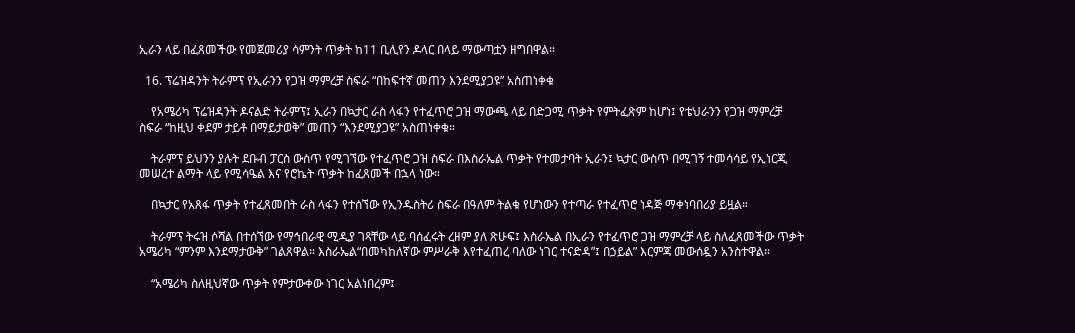ኢራን ላይ በፈጸመችው የመጀመሪያ ሳምንት ጥቃት ከ11 ቢሊየን ዶላር በላይ ማውጣቷን ዘግበዋል።

  16. ፕሬዝዳንት ትራምፕ የኢራንን የጋዝ ማምረቻ ስፍራ “በከፍተኛ መጠን እንደሚያጋዩ” አስጠነቀቁ

    የአሜሪካ ፕሬዝዳንት ዶናልድ ትራምፕ፤ ኢራን በኳታር ራስ ላፋን የተፈጥሮ ጋዝ ማውጫ ላይ በድጋሚ ጥቃት የምትፈጽም ከሆነ፤ የቴህራንን የጋዝ ማምረቻ ስፍራ “ከዚህ ቀደም ታይቶ በማይታወቅ” መጠን “እንደሚያጋዩ” አስጠነቀቁ።

    ትራምፕ ይህንን ያሉት ደቡብ ፓርስ ውስጥ የሚገኘው የተፈጥሮ ጋዝ ስፍራ በእስራኤል ጥቃት የተመታባት ኢራን፤ ኳታር ውስጥ በሚገኝ ተመሳሳይ የኢነርጂ መሠረተ ልማት ላይ የሚሳዔል እና የሮኬት ጥቃት ከፈጸመች በኋላ ነው።

    በኳታር የአጸፋ ጥቃት የተፈጸመበት ራስ ላፋን የተሰኘው የኢንዱስትሪ ስፍራ በዓለም ትልቁ የሆነውን የተጣራ የተፈጥሮ ነዳጅ ማቀነባበሪያ ይዟል።

    ትራምፕ ትሩዝ ሶሻል በተሰኘው የማኅበራዊ ሚዲያ ገጻቸው ላይ ባሰፈሩት ረዘም ያለ ጽሁፍ፤ እስራኤል በኢራን የተፈጥሮ ጋዝ ማምረቻ ላይ ስለፈጸመችው ጥቃት አሜሪካ “ምንም እንደማታውቅ” ገልጸዋል። እስራኤል“በመካከለኛው ምሥራቅ እየተፈጠረ ባለው ነገር ተናድዳ”፤ በኃይል” እርምጃ መውሰዷን አንስተዋል።

    “አሜሪካ ስለዚህኛው ጥቃት የምታውቀው ነገር አልነበረም፤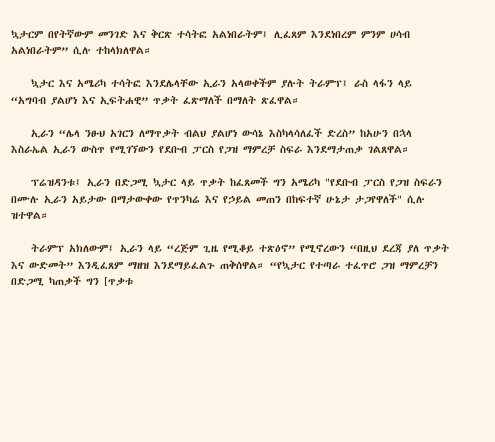ኳታርም በየትኛውም መንገድ እና ቅርጽ ተሳትፎ አልነበራትም፤ ሊፈጸም እንደነበረም ምንም ሀሳብ አልነበራትም” ሲሉ ተከላክለዋል።

    ኳታር እና አሜሪካ ተሳትፎ እንደሌላቸው ኢራን አላወቀችም ያሉት ትራምፕ፤ ራስ ላፋን ላይ “አግባብ ያልሆነ እና ኢፍትሐዊ” ጥቃት ፈጽማለች በማለት ጽፈዋል።

    ኢራን “ሌላ ንፁህ አገርን ለማጥቃት ብልህ ያልሆነ ውሳኔ እስካላሳለፈች ድረስ” ከአሁን በኋላ እስራኤል ኢራን ውስጥ የሚገኘውን የደቡብ ፓርስ የጋዝ ማምረቻ ስፍራ እንደማታጠቃ ገልጸዋል።

    ፕሬዝዳንቱ፤ ኢራን በድጋሚ ኳታር ላይ ጥቃት ከፈጸመች ግን አሜሪካ "የደቡብ ፓርስ የጋዝ ስፍራን በሙሉ ኢራን አይታው በማታውቀው የጥንካሬ እና የኃይል መጠን በከፍተኛ ሁኔታ ታጋየዋለች" ሲሉ ዝተዋል።

    ትራምፕ አክለውም፤ ኢራን ላይ “ረጅም ጊዜ የሚቆይ ተጽዕኖ” የሚኖረውን “በዚህ ደረጃ ያለ ጥቃት እና ውድመት” እንዲፈጸም ማዘዝ እንደማይፈልጉ ጠቅሰዋል። “የኳታር የተጣራ ተፈጥሮ ጋዝ ማምረቻን በድጋሚ ካጠቃች ግን [ጥቃቱ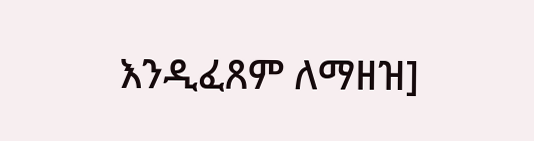እንዲፈጸም ለማዘዝ]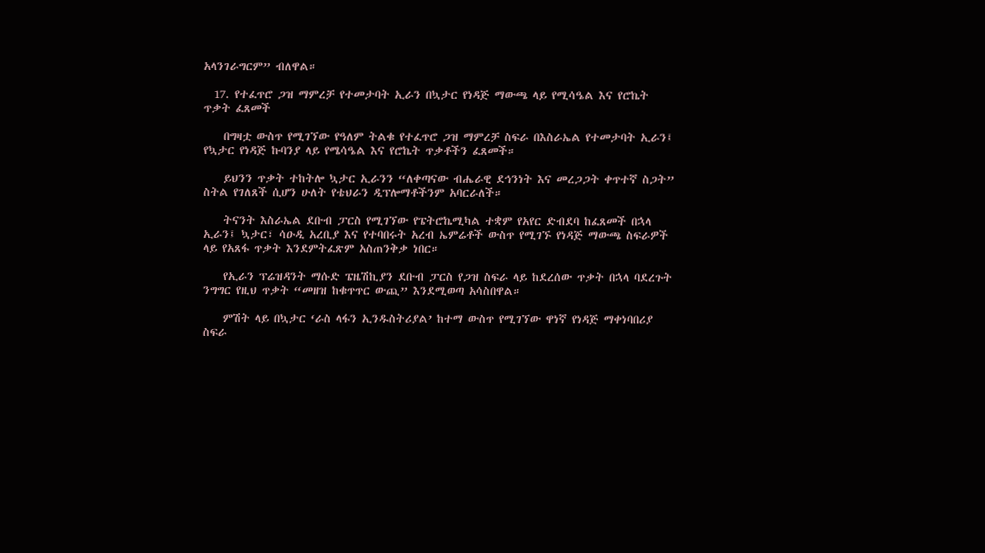አላንገራግርም” ብለዋል።

  17. የተፈጥሮ ጋዝ ማምረቻ የተመታባት ኢራን በኳታር የነዳጅ ማውጫ ላይ የሚሳዔል እና የሮኬት ጥቃት ፈጸመች

    በግዛቷ ውስጥ የሚገኘው የዓለም ትልቁ የተፈጥሮ ጋዝ ማምረቻ ስፍራ በእስራኤል የተመታባት ኢራን፤ የኳታር የነዳጅ ኩባንያ ላይ የሜሳዔል እና የሮኬት ጥቃቶችን ፈጸመች።

    ይህንን ጥቃት ተከትሎ ኳታር ኢራንን “ለቀጣናው ብሔራዊ ደኅንነት እና መረጋጋት ቀጥተኛ ስጋት” ስትል የገለጸች ሲሆን ሁለት የቴህራን ዲፕሎማቶችንም አባርራለች።

    ትናንት እስራኤል ደቡብ ፓርስ የሚገኘው የፔትሮኬሚካል ተቋም የአየር ድብደባ ከፈጸመች በኋላ ኢራን፤ ኳታር፣ ሳዑዲ አረቢያ እና የተባበሩት አረብ ኤምሬቶች ውስጥ የሚገኙ የነዳጅ ማውጫ ስፍራዎች ላይ የአጸፋ ጥቃት እንደምትፈጽም አስጠንቅቃ ነበር።

    የኢራን ፕሬዝዳንት ማሱድ ፔዜሽኪያን ደቡብ ፓርስ የጋዝ ስፍራ ላይ ከደረሰው ጥቃት በኋላ ባደረጉት ንግግር የዚህ ጥቃት “መዘዝ ከቁጥጥር ውጪ” እንደሚወጣ አሳስበዋል።

    ምሽት ላይ በኳታር ‘ራስ ላፋን ኢንዱስትሪያል’ ከተማ ውስጥ የሚገኘው ዋነኛ የነዳጅ ማቀነባበሪያ ስፍራ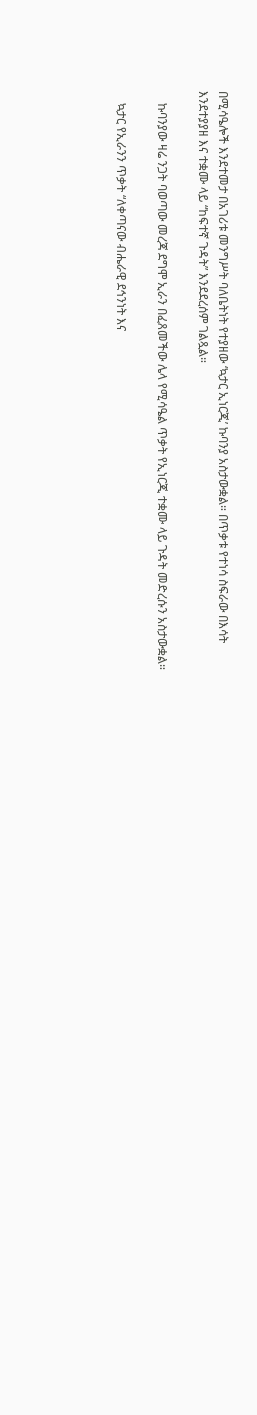በሚሳዔሎች እንደተመታ በአገሪቱ መንግሥት ባለቤትነት የተያዘው ‘ኳታር ኢነርጂ’ ኩባንያ አስታውቋል። በጥቃቱ የተነሳ ስፍራው በእሳት እንደተያያዘ እና ተቋሙ ላይ “ከፍተኛ ጉዳት” እንደደረሰም ገልጿል።

    ኩባንያው ዛሬ ንጋት ባወጣው መረጃ ደግሞ ኢራን በፈጸመችው ሌላ የሚሳዔል ጥቃት የኢነርጂ ተቋሙ ላይ ጉዳት መድረሱን አስታውቋል።

    ኳታር የኢራንን ጥቃት “ለቀጣናው ብሔራዊ ደኅንነት እና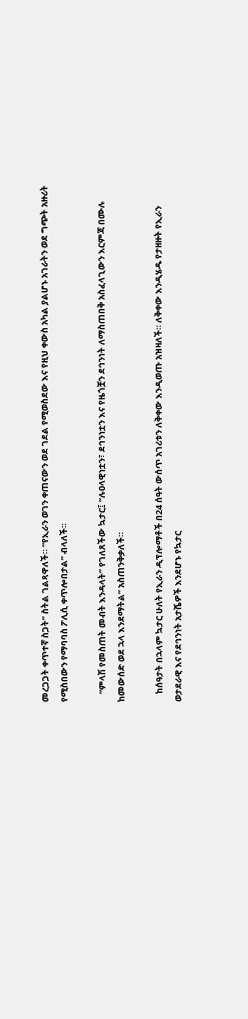መረጋጋት ቀጥተኛ ስጋት” ስትል ገልጻዋለች። “የኢራን ወገን ቀጠናውን ወደ ገደል የሚወስደው እና የዚህ ቀውስ አካል ያልሆኑ አገራትን ወደ ግጭት አዙሪት የሚስበውን የማባባስ ፖሊሲ ቀጥሎበታል” ብላለች።

    “ምላሽ የመስጠት መብት እንዳላት” የገለጸችው ኳታር፤ “ሉዐላዊነቷን፣ ደኅንነቷን እና የዜጎቿን ደኅንነት ለማስጠበቅ አስፈላጊውን እርምጃ በሙሉ ከመውሰድ ወደ ኋላ እንደማትል” አስጠንቅቃለች።

    ከሰዓታት በኋላም ኳታር ሁለት የኢራን ዲፕሎማቶች በ24 ሰዓት ውሰጥ አገሪቱን ለቅቀው እንዲወጡ አዝዛለች። ለቅቀው እንዲሄዱ የታዘዙት የኢራን ወታደራዊ እና የደኅንነት አታሼዎች እንደሆኑ የኳታር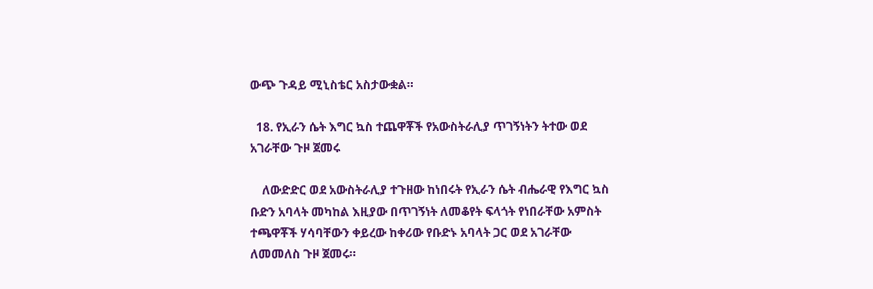ውጭ ጉዳይ ሚኒስቴር አስታውቋል።

  18. የኢራን ሴት እግር ኳስ ተጨዋቾች የአውስትራሊያ ጥገኝነትን ትተው ወደ አገራቸው ጉዞ ጀመሩ

    ለውድድር ወደ አውስትራሊያ ተጉዘው ከነበሩት የኢራን ሴት ብሔራዊ የእግር ኳስ ቡድን አባላት መካከል እዚያው በጥገኝነት ለመቆየት ፍላጎት የነበራቸው አምስት ተጫዋቾች ሃሳባቸውን ቀይረው ከቀሪው የቡድኑ አባላት ጋር ወደ አገራቸው ለመመለስ ጉዞ ጀመሩ።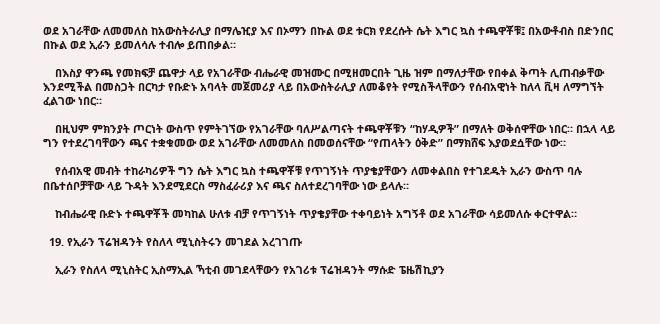ወደ አገራቸው ለመመለስ ከአውስትራሊያ በማሌዢያ እና በኦማን በኩል ወደ ቱርክ የደረሱት ሴት እግር ኳስ ተጫዋቾቹ፤ በአውቶብስ በድንበር በኩል ወደ ኢራን ይመለሳሉ ተብሎ ይጠበቃል።

    በእስያ ዋንጫ የመክፍቻ ጨዋታ ላይ የአገራቸው ብሔራዊ መዝሙር በሚዘመርበት ጊዜ ዝም በማለታቸው የበቀል ቅጣት ሊጠብቃቸው እንደሚችል በመስጋት በርካታ የቡድኑ አባላት መጀመሪያ ላይ በአውስትራሊያ ለመቆየት የሚስችላቸውን የሰብአዊነት ከለላ ቪዛ ለማግኘት ፈልገው ነበር።

    በዚህም ምክንያት ጦርነት ውስጥ የምትገኘው የአገራቸው ባለሥልጣናት ተጫዋቾቹን “ከሃዲዎች” በማለት ወቅሰዋቸው ነበር። በኋላ ላይ ግን የተደረገባቸውን ጫና ተቋቁመው ወደ አገራቸው ለመመለስ በመወሰናቸው “የጠላትን ዕቅድ” በማክሸፍ እያወደሷቸው ነው።

    የሰብአዊ መብት ተከራካሪዎች ግን ሴት እግር ኳስ ተጫዋቾቹ የጥገኝነት ጥያቄያቸውን ለመቀልበስ የተገደዱት ኢራን ውስጥ ባሉ በቤተሰቦቻቸው ላይ ጉዳት እንደሚደርስ ማስፈራሪያ እና ጫና ስለተደረገባቸው ነው ይላሉ።

    ከብሔራዊ ቡድኑ ተጫዋቾች መካከል ሁለቱ ብቻ የጥገኝነት ጥያቄያቸው ተቀባይነት አግኝቶ ወደ አገራቸው ሳይመለሱ ቀርተዋል።

  19. የኢራን ፕሬዝዳንት የስለላ ሚኒስትሩን መገደል አረገገጡ

    ኢራን የስለላ ሚኒስትር ኢስማኢል ኻቲብ መገደላቸውን የአገሪቱ ፕሬዝዳንት ማሱድ ፔዜሽኪያን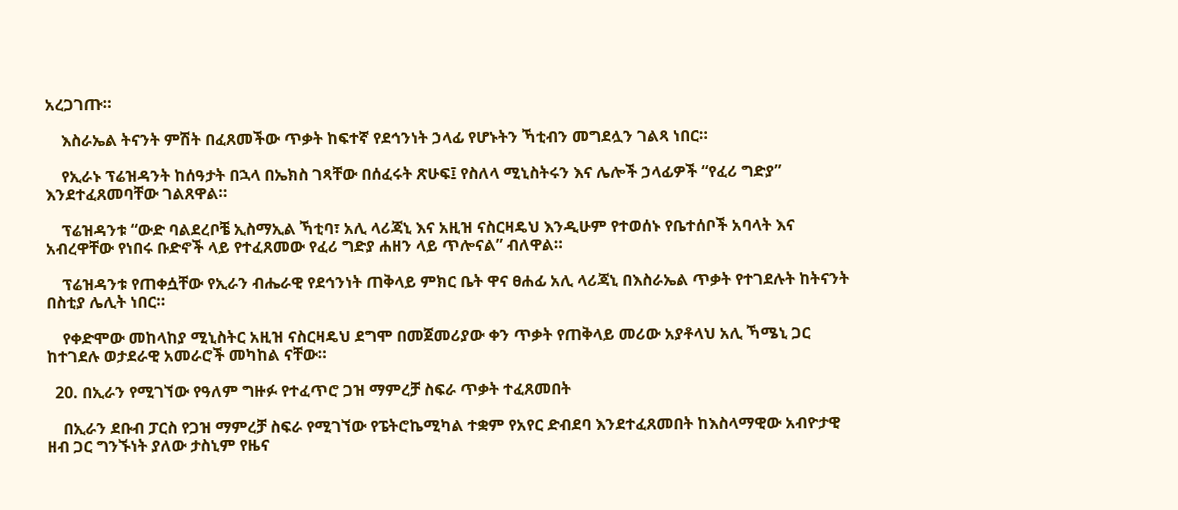አረጋገጡ።

    እስራኤል ትናንት ምሽት በፈጸመችው ጥቃት ከፍተኛ የደኅንነት ኃላፊ የሆኑትን ኻቲብን መግደሏን ገልጻ ነበር።

    የኢራኑ ፕሬዝዳንት ከሰዓታት በኋላ በኤክስ ገጻቸው በሰፈሩት ጽሁፍ፤ የስለላ ሚኒስትሩን እና ሌሎች ኃላፊዎች “የፈሪ ግድያ” እንደተፈጸመባቸው ገልጸዋል።

    ፕሬዝዳንቱ “ውድ ባልደረቦቼ ኢስማኢል ኻቲባ፣ አሊ ላሪጃኒ እና አዚዝ ናስርዛዴህ እንዲሁም የተወሰኑ የቤተሰቦች አባላት እና አብረዋቸው የነበሩ ቡድኖች ላይ የተፈጸመው የፈሪ ግድያ ሐዘን ላይ ጥሎናል” ብለዋል።

    ፕሬዝዳንቱ የጠቀሷቸው የኢራን ብሔራዊ የደኅንነት ጠቅላይ ምክር ቤት ዋና ፀሐፊ አሊ ላሪጃኒ በእስራኤል ጥቃት የተገደሉት ከትናንት በስቲያ ሌሊት ነበር።

    የቀድሞው መከላከያ ሚኒስትር አዚዝ ናስርዛዴህ ደግሞ በመጀመሪያው ቀን ጥቃት የጠቅላይ መሪው አያቶላህ አሊ ኻሜኒ ጋር ከተገደሉ ወታደራዊ አመራሮች መካከል ናቸው።

  20. በኢራን የሚገኘው የዓለም ግዙፉ የተፈጥሮ ጋዝ ማምረቻ ስፍራ ጥቃት ተፈጸመበት

    በኢራን ደቡብ ፓርስ የጋዝ ማምረቻ ስፍራ የሚገኘው የፔትሮኬሚካል ተቋም የአየር ድብደባ እንደተፈጸመበት ከእስላማዊው አብዮታዊ ዘብ ጋር ግንኙነት ያለው ታስኒም የዜና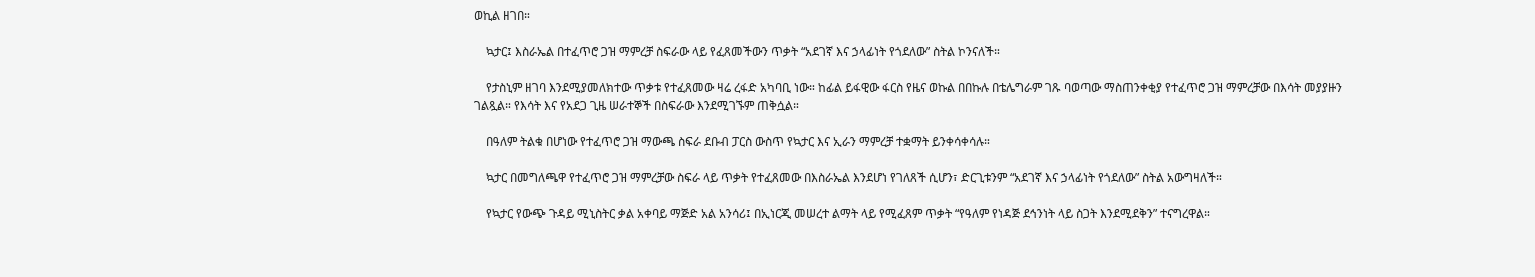ወኪል ዘገበ።

    ኳታር፤ እስራኤል በተፈጥሮ ጋዝ ማምረቻ ስፍራው ላይ የፈጸመችውን ጥቃት “አደገኛ እና ኃላፊነት የጎደለው” ስትል ኮንናለች።

    የታስኒም ዘገባ እንደሚያመለክተው ጥቃቱ የተፈጸመው ዛሬ ረፋድ አካባቢ ነው። ከፊል ይፋዊው ፋርስ የዜና ወኩል በበኩሉ በቴሌግራም ገጹ ባወጣው ማስጠንቀቂያ የተፈጥሮ ጋዝ ማምረቻው በእሳት መያያዙን ገልጿል። የእሳት እና የአደጋ ጊዜ ሠራተኞች በስፍራው እንደሚገኙም ጠቅሷል።

    በዓለም ትልቁ በሆነው የተፈጥሮ ጋዝ ማውጫ ስፍራ ደቡብ ፓርስ ውስጥ የኳታር እና ኢራን ማምረቻ ተቋማት ይንቀሳቀሳሉ።

    ኳታር በመግለጫዋ የተፈጥሮ ጋዝ ማምረቻው ስፍራ ላይ ጥቃት የተፈጸመው በእስራኤል እንደሆነ የገለጸች ሲሆን፣ ድርጊቱንም “አደገኛ እና ኃላፊነት የጎደለው” ስትል አውግዛለች።

    የኳታር የውጭ ጉዳይ ሚኒስትር ቃል አቀባይ ማጅድ አል አንሳሪ፤ በኢነርጂ መሠረተ ልማት ላይ የሚፈጸም ጥቃት “የዓለም የነዳጅ ደኅንነት ላይ ስጋት እንደሚደቅን” ተናግረዋል።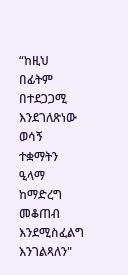“ከዚህ በፊትም በተደጋጋሚ እንደገለጽነው ወሳኝ ተቋማትን ዒላማ ከማድረግ መቆጠብ እንደሚስፈልግ እንገልጻለን"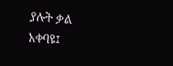ያሉት ቃል አቀባዩ፤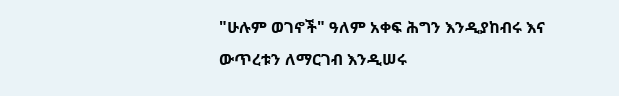"ሁሉም ወገኖች" ዓለም አቀፍ ሕግን እንዲያከብሩ እና ውጥረቱን ለማርገብ እንዲሠሩ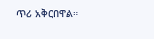ጥሪ አቅርበዋል።